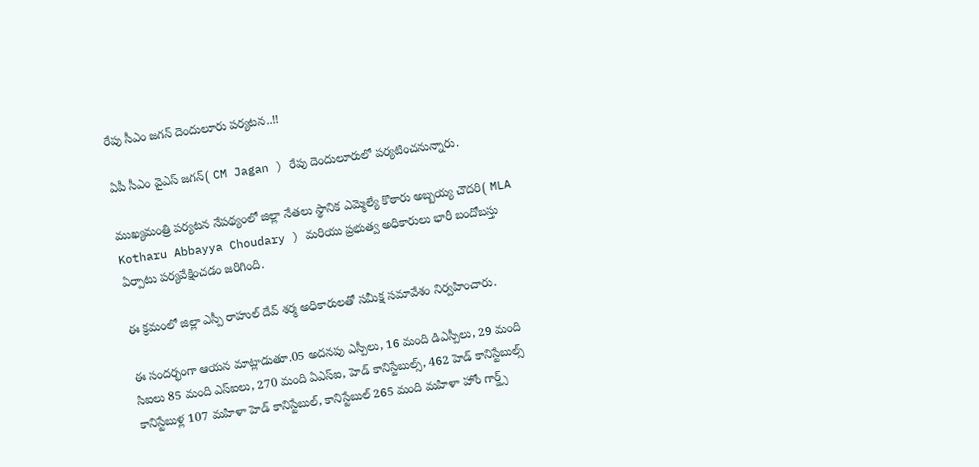రేపు సీఎం జగన్ దెందులూరు పర్యటన..!!

ఏపీ సీఎం వైఎస్ జగన్( CM Jagan ) రేపు దెందులూరులో పర్యటించనున్నారు.

ముఖ్యమంత్రి పర్యటన నేపథ్యంలో జిల్లా నేతలు స్థానిక ఎమ్మెల్యే కొఠారు అబ్బయ్య చౌదరి( MLA Kotharu Abbayya Choudary ) మరియు ప్రభుత్వ అధికారులు భారీ బందోబస్తు ఏర్పాటు పర్యవేక్షించడం జరిగింది.

ఈ క్రమంలో జిల్లా ఎస్పీ రాహుల్ దేవ్ శర్మ అధికారులతో సమీక్ష సమావేశం నిర్వహించారు.

ఈ సందర్భంగా ఆయన మాట్లాడుతూ.05 అదనపు ఎస్పీలు, 16 మంది డిఎస్పీలు, 29 మంది సిఐలు 85 మంది ఎస్ఐలు, 270 మంది ఏఎస్ఐ, హెడ్ కానిస్టేబుల్స్, 462 హెడ్ కానిస్టేబుల్స్ కానిస్టేబుళ్ల 107 మహిళా హెడ్ కానిస్టేబుల్, కానిస్టేబుల్ 265 మంది మహిళా హోం గార్డ్స్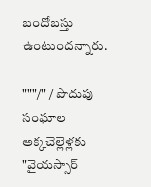బందోబస్తు ఉంటుందన్నారు.

"""/" / పొదుపు సంఘాల అక్కచెల్లెళ్లకు "వైయస్సార్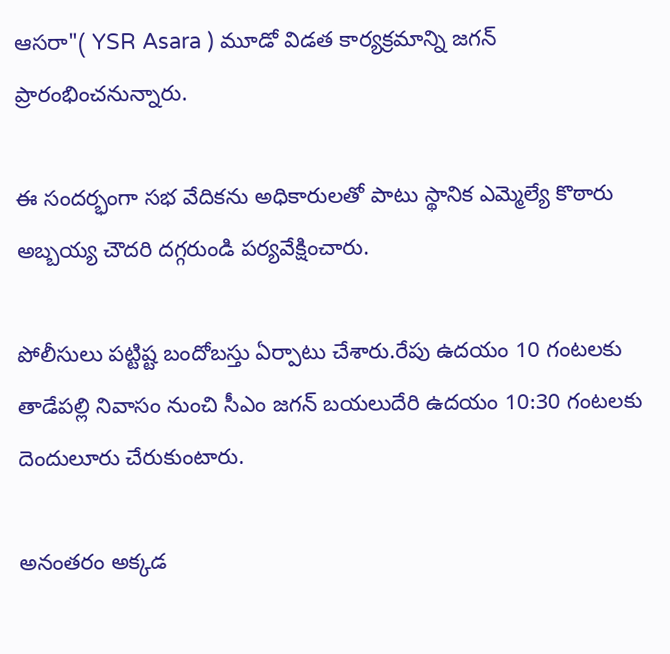ఆసరా"( YSR Asara ) మూడో విడత కార్యక్రమాన్ని జగన్ ప్రారంభించనున్నారు.

ఈ సందర్భంగా సభ వేదికను అధికారులతో పాటు స్థానిక ఎమ్మెల్యే కొఠారు అబ్బయ్య చౌదరి దగ్గరుండి పర్యవేక్షించారు.

పోలీసులు పట్టిష్ట బందోబస్తు ఏర్పాటు చేశారు.రేపు ఉదయం 10 గంటలకు తాడేపల్లి నివాసం నుంచి సీఎం జగన్ బయలుదేరి ఉదయం 10:30 గంటలకు దెందులూరు చేరుకుంటారు.

అనంతరం అక్కడ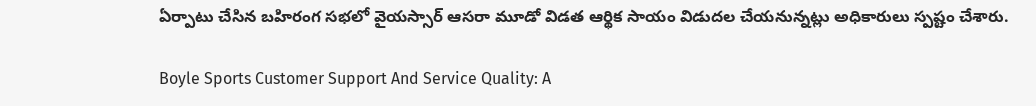ఏర్పాటు చేసిన బహిరంగ సభలో వైయస్సార్ ఆసరా మూడో విడత ఆర్థిక సాయం విడుదల చేయనున్నట్లు అధికారులు స్పష్టం చేశారు.

Boyle Sports Customer Support And Service Quality: A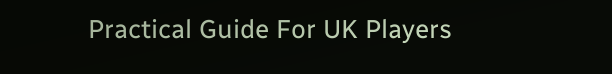Practical Guide For UK Players